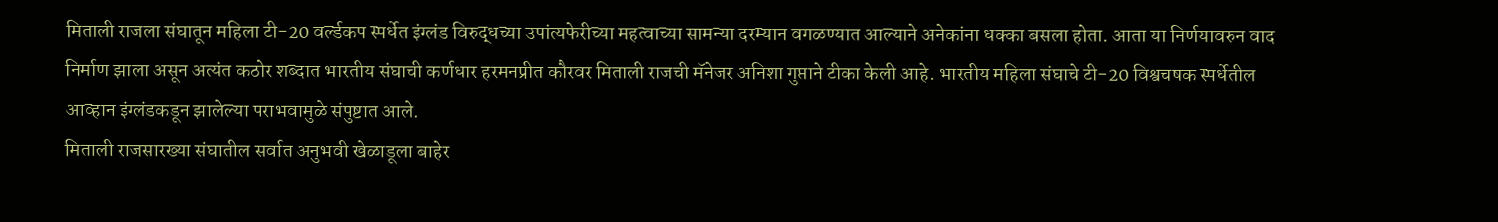मिताली राजला संघातून महिला टी-20 वर्ल्डकप स्पर्धेत इंग्लंड विरुद्धच्या उपांत्यफेरीच्या महत्वाच्या सामन्या दरम्यान वगळण्यात आल्याने अनेकांना धक्का बसला होता. आता या निर्णयावरुन वाद निर्माण झाला असून अत्यंत कठोर शब्दात भारतीय संघाची कर्णधार हरमनप्रीत कौरवर मिताली राजची मॅनेजर अनिशा गुप्ताने टीका केली आहे. भारतीय महिला संघाचे टी-20 विश्वचषक स्पर्धेतील आव्हान इंग्लंडकडून झालेल्या पराभवामुळे संपुष्टात आले.
मिताली राजसारख्या संघातील सर्वात अनुभवी खेळाडूला बाहेर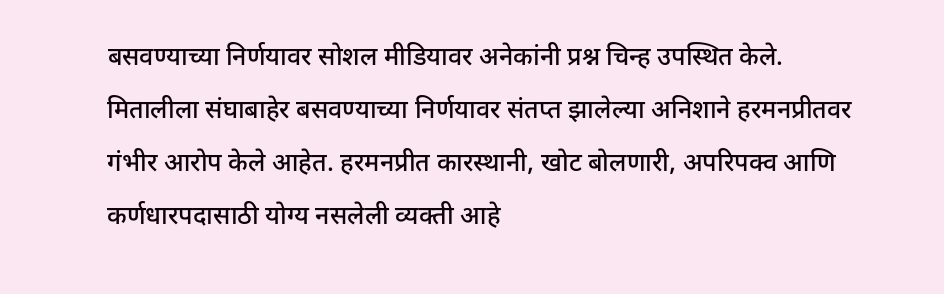बसवण्याच्या निर्णयावर सोशल मीडियावर अनेकांनी प्रश्न चिन्ह उपस्थित केले. मितालीला संघाबाहेर बसवण्याच्या निर्णयावर संतप्त झालेल्या अनिशाने हरमनप्रीतवर गंभीर आरोप केले आहेत. हरमनप्रीत कारस्थानी, खोट बोलणारी, अपरिपक्व आणि कर्णधारपदासाठी योग्य नसलेली व्यक्ती आहे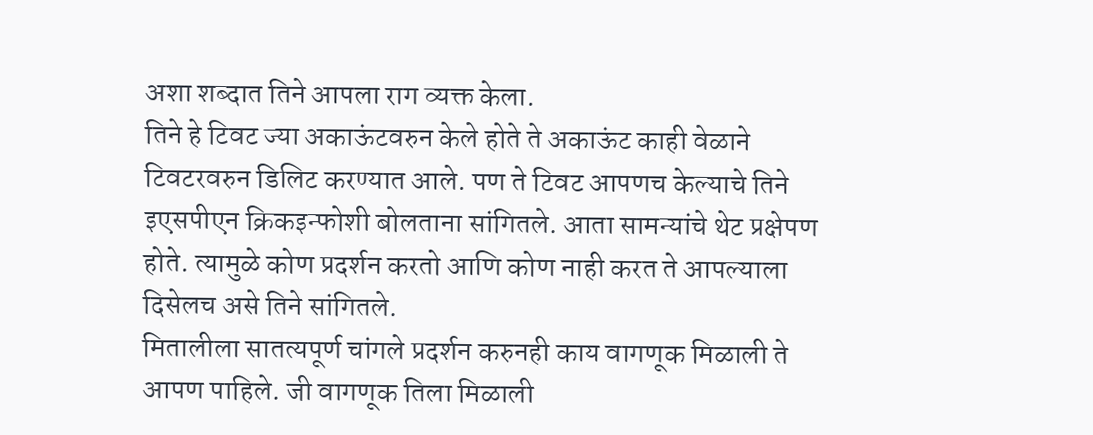अशा शब्दात तिने आपला राग व्यक्त केला.
तिने हे टिवट ज्या अकाऊंटवरुन केले होते ते अकाऊंट काही वेळाने टिवटरवरुन डिलिट करण्यात आले. पण ते टिवट आपणच केल्याचे तिने इएसपीएन क्रिकइन्फोशी बोलताना सांगितले. आता सामन्यांचे थेट प्रक्षेपण होते. त्यामुळे कोण प्रदर्शन करतो आणि कोण नाही करत ते आपल्याला दिसेलच असे तिने सांगितले.
मितालीला सातत्यपूर्ण चांगले प्रदर्शन करुनही काय वागणूक मिळाली ते आपण पाहिले. जी वागणूक तिला मिळाली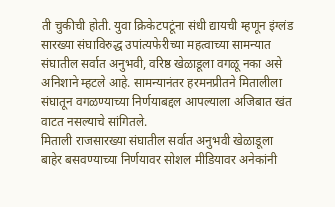ती चुकीची होती. युवा क्रिकेटपटूंना संधी द्यायची म्हणून इंग्लंड सारख्या संघाविरुद्ध उपांत्यफेरीच्या महत्वाच्या सामन्यात संघातील सर्वात अनुभवी, वरिष्ठ खेळाडूला वगळू नका असे अनिशाने म्हटले आहे. सामन्यानंतर हरमनप्रीतने मितालीला संघातून वगळण्याच्या निर्णयाबद्दल आपल्याला अजिबात खंत वाटत नसल्याचे सांगितले.
मिताली राजसारख्या संघातील सर्वात अनुभवी खेळाडूला बाहेर बसवण्याच्या निर्णयावर सोशल मीडियावर अनेकांनी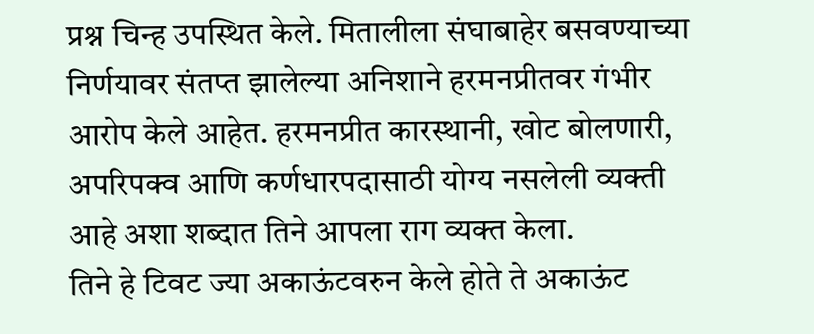प्रश्न चिन्ह उपस्थित केले. मितालीला संघाबाहेर बसवण्याच्या निर्णयावर संतप्त झालेल्या अनिशाने हरमनप्रीतवर गंभीर आरोप केले आहेत. हरमनप्रीत कारस्थानी, खोट बोलणारी, अपरिपक्व आणि कर्णधारपदासाठी योग्य नसलेली व्यक्ती आहे अशा शब्दात तिने आपला राग व्यक्त केला.
तिने हे टिवट ज्या अकाऊंटवरुन केले होते ते अकाऊंट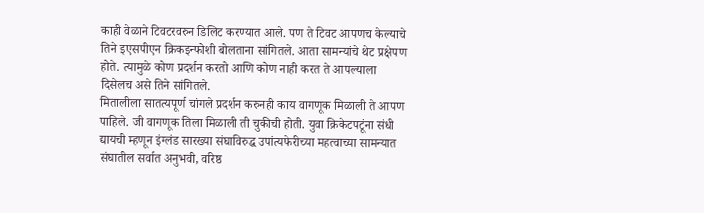काही वेळाने टिवटरवरुन डिलिट करण्यात आले. पण ते टिवट आपणच केल्याचे तिने इएसपीएन क्रिकइन्फोशी बोलताना सांगितले. आता सामन्यांचे थेट प्रक्षेपण होते. त्यामुळे कोण प्रदर्शन करतो आणि कोण नाही करत ते आपल्याला दिसेलच असे तिने सांगितले.
मितालीला सातत्यपूर्ण चांगले प्रदर्शन करुनही काय वागणूक मिळाली ते आपण पाहिले. जी वागणूक तिला मिळाली ती चुकीची होती. युवा क्रिकेटपटूंना संधी द्यायची म्हणून इंग्लंड सारख्या संघाविरुद्ध उपांत्यफेरीच्या महत्वाच्या सामन्यात संघातील सर्वात अनुभवी, वरिष्ठ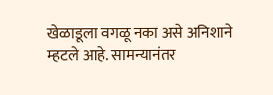खेळाडूला वगळू नका असे अनिशाने म्हटले आहे. सामन्यानंतर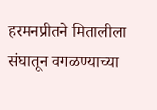हरमनप्रीतने मितालीला संघातून वगळण्याच्या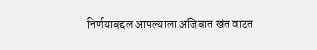निर्णयाबद्दल आपल्याला अजिबात खंत वाटत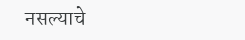नसल्याचे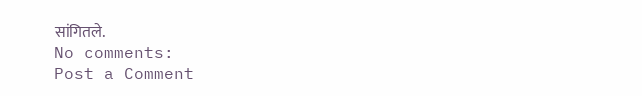सांगितले.
No comments:
Post a Comment